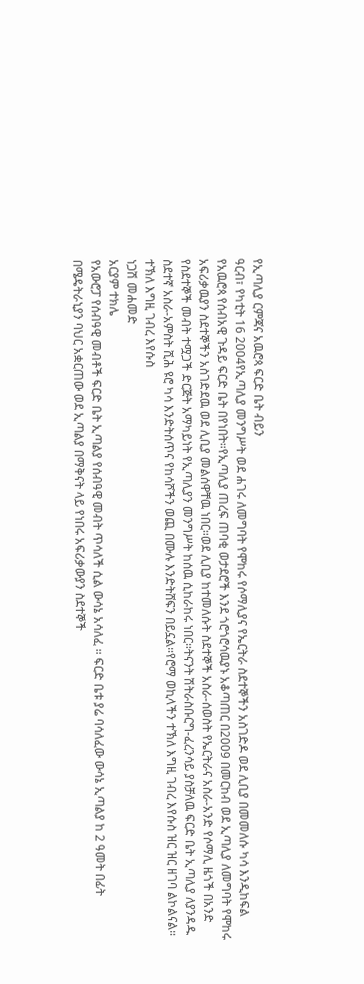የኢጣሊያ ርምጃና አዉሮጳ ፍርድ ቤት ብይን
ዓርብ፣ የካቲት 16 2004የኢጣሊያ መንግሥት ወደ ሐገሩ ለመግባት የሞከሩ የሶማሊያና የኤርትራ ስደተኞችን አስገድዶ ወደ ሊቢያ በመመለሱ ካሳ እንዲከፍል የአዉሮጳ የሰብአዊ ጉዳይ ፍርድ ቤት በየነበት።የኢጣሊያ ጠረፍ ጠባቂ ወታደሮች እንደ ጎሮጎሮሳዉያኑ አቆጣጠር በ2009 በመርከብ ወደ ኢጣሊያ ለመግባት የሞከሩ አፍሪቃዉያን ስደተኞችን አስገድደዉ ወደ ሊቢያ መልሰዋቸዉ ነበር።ወደ ሊቢያ ከተመለሱት ስደተኞች አስራ-ሰወስት የኤርትራና አስራ-አንድ የሶማሊ ዜጎች በአንድ የስደተኞች መብት ተሟጋች ድርጅት አማካይነት የኢጣሊያን መንግሥት ከሰዉ ሲከራከሩ ነበር።ትናንት ሽትራስቡርግ-ፈረንሳይ ያስቻለዉ ፍርድ ቤት ኢጣሊያ ለያንዳዱ ስደተኛ አስራ-አምስት ሺሕ ዩሮ ካሳ እንድትሰጥና የከሳሾችን ወጪ በሙሉ እንድትሸፍን በይኗል።የሮማ ወኪላችን ተኽለ እግዚ ገብረ እየሱስ ዝር ዝር ዘገባ ልኮልናል።
ተኽለ እግዚ ገብረ እየሱስ
ነጋሽ መሐመድ
አርያም ተክሌ
የአውሮፓ የሰብዓዊ መብቶች ፍርድ ቤት ኢጣልያ የሰብዓዊ መብት ጥሳለች ሲል ውሳኔ አሳለፈ ። ፍርድ ቤቱ ያሬ ባሳለፈው ውሳኔ ኢጣልያ ከ 2 ዓመት በፊት በሜዴትራኒያን ባህር አቋርጠው ወደ ኢጣልያ በማቅናት ላይ የነበሩ አፍሪቃውያን ስደተኞች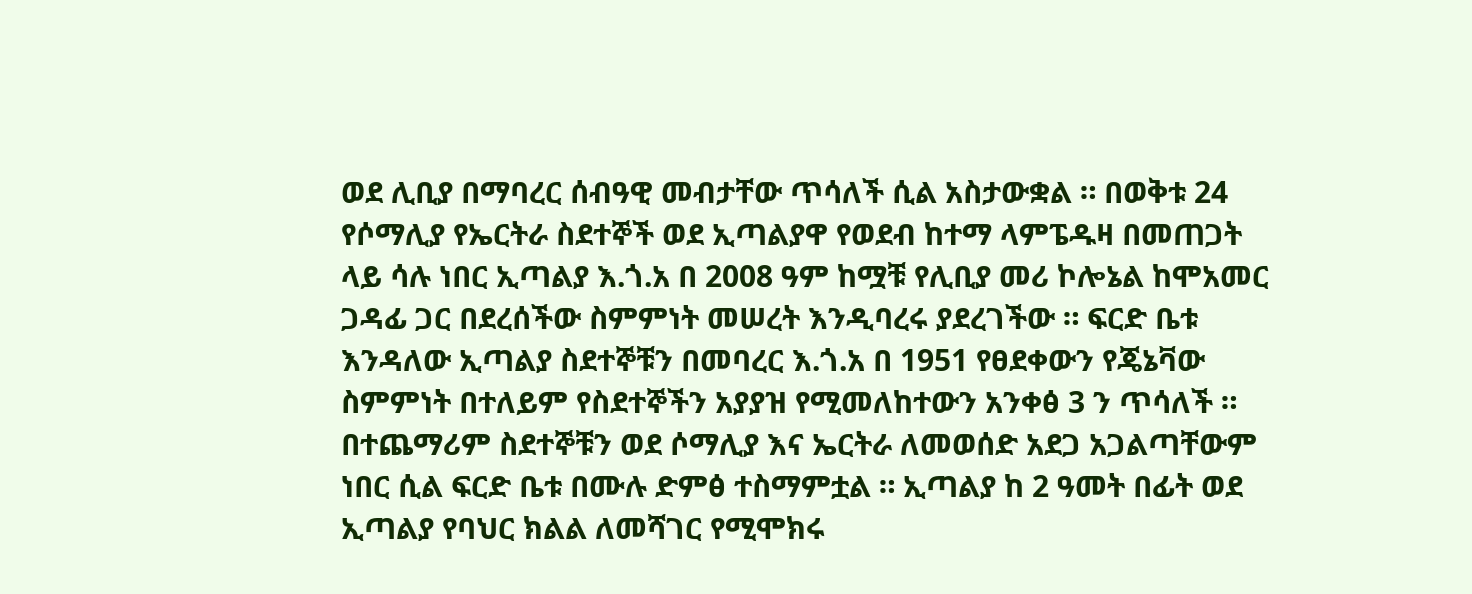ወደ ሊቢያ በማባረር ሰብዓዊ መብታቸው ጥሳለች ሲል አስታውቋል ። በወቅቱ 24 የሶማሊያ የኤርትራ ስደተኞች ወደ ኢጣልያዋ የወደብ ከተማ ላምፔዱዛ በመጠጋት ላይ ሳሉ ነበር ኢጣልያ እ.ጎ.አ በ 2008 ዓም ከሟቹ የሊቢያ መሪ ኮሎኔል ከሞአመር ጋዳፊ ጋር በደረሰችው ስምምነት መሠረት እንዲባረሩ ያደረገችው ። ፍርድ ቤቱ እንዳለው ኢጣልያ ስደተኞቹን በመባረር እ.ጎ.አ በ 1951 የፀደቀውን የጄኔቫው ስምምነት በተለይም የስደተኞችን አያያዝ የሚመለከተውን አንቀፅ 3 ን ጥሳለች ። በተጨማሪም ስደተኞቹን ወደ ሶማሊያ እና ኤርትራ ለመወሰድ አደጋ አጋልጣቸውም ነበር ሲል ፍርድ ቤቱ በሙሉ ድምፅ ተስማምቷል ። ኢጣልያ ከ 2 ዓመት በፊት ወደ ኢጣልያ የባህር ክልል ለመሻገር የሚሞክሩ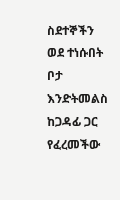ስደተኞችን ወደ ተነሱበት ቦታ እንድትመልስ ከጋዳፊ ጋር የፈረመችው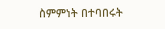ስምምነት በተባበሩት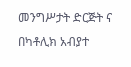መንግሥታት ድርጅት ና በካቶሊክ አብያተ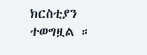ክርስቲያን ተወግዟል ።